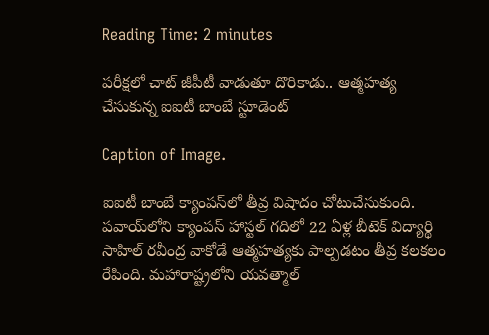Reading Time: 2 minutes

పరీక్షలో చాట్ జీపీటీ వాడుతూ దొరికాడు.. ఆత్మహత్య చేసుకున్న ఐఐటీ బాంబే స్టూడెంట్

Caption of Image.

ఐఐటీ బాంబే క్యాంపస్‌లో తీవ్ర విషాదం చోటుచేసుకుంది. పవాయ్‌లోని క్యాంపస్ హాస్టల్ గదిలో 22 ఏళ్ల బీటెక్ విద్యార్థి సాహిల్ రవీంద్ర వాకోడే ఆత్మహత్యకు పాల్పడటం తీవ్ర కలకలం రేపింది. మహారాష్ట్రలోని యవత్మాల్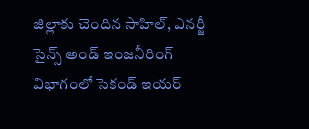జిల్లాకు చెందిన సాహిల్, ఎనర్జీ సైన్స్ అండ్ ఇంజనీరింగ్ విభాగంలో సెకండ్ ఇయర్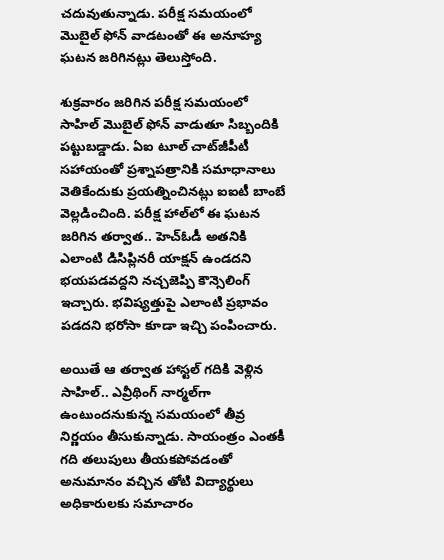చదువుతున్నాడు. పరీక్ష సమయంలో మొబైల్ ఫోన్ వాడటంతో ఈ అనూహ్య ఘటన జరిగినట్లు తెలుస్తోంది.

శుక్రవారం జరిగిన పరీక్ష సమయంలో సాహిల్ మొబైల్ ఫోన్ వాడుతూ సిబ్బందికి పట్టుబడ్డాడు. ఏఐ టూల్ చాట్‌జీపీటీ సహాయంతో ప్రశ్నాపత్రానికి సమాధానాలు వెతికేందుకు ప్రయత్నించినట్లు ఐఐటీ బాంబే వెల్లడించింది. పరీక్ష హాల్‌లో ఈ ఘటన జరిగిన తర్వాత.. హెచ్‌ఓడీ అతనికి ఎలాంటి డిసిప్లినరీ యాక్షన్ ఉండదని భయపడవద్దని నచ్చజెప్పి కౌన్సెలింగ్ ఇచ్చారు. భవిష్యత్తుపై ఎలాంటి ప్రభావం పడదని భరోసా కూడా ఇచ్చి పంపించారు.

అయితే ఆ తర్వాత హాస్టల్ గదికి వెళ్లిన సాహిల్.. ఎవ్రీథింగ్ నార్మల్‌గా ఉంటుందనుకున్న సమయంలో తీవ్ర నిర్ణయం తీసుకున్నాడు. సాయంత్రం ఎంతకీ గది తలుపులు తీయకపోవడంతో అనుమానం వచ్చిన తోటి విద్యార్థులు అధికారులకు సమాచారం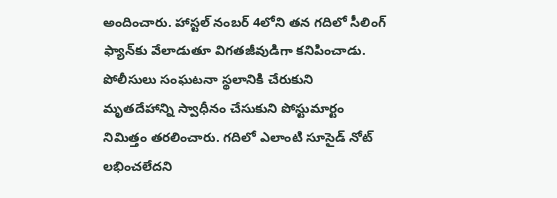అందించారు. హాస్టల్ నంబర్ 4లోని తన గదిలో సీలింగ్ ఫ్యాన్‌కు వేలాడుతూ విగతజీవుడిగా కనిపించాడు. పోలీసులు సంఘటనా స్థలానికి చేరుకుని మృతదేహాన్ని స్వాధీనం చేసుకుని పోస్టుమార్టం నిమిత్తం తరలించారు. గదిలో ఎలాంటి సూసైడ్ నోట్ లభించలేదని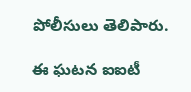పోలీసులు తెలిపారు.

ఈ ఘటన ఐఐటీ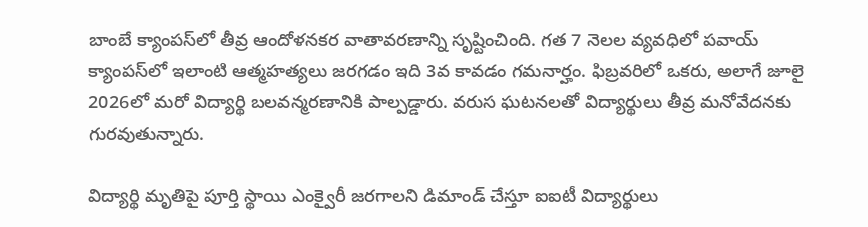బాంబే క్యాంపస్‌లో తీవ్ర ఆందోళనకర వాతావరణాన్ని సృష్టించింది. గత 7 నెలల వ్యవధిలో పవాయ్ క్యాంపస్‌లో ఇలాంటి ఆత్మహత్యలు జరగడం ఇది 3వ కావడం గమనార్హం. ఫిబ్రవరిలో ఒకరు, అలాగే జూలై 2026లో మరో విద్యార్థి బలవన్మరణానికి పాల్పడ్డారు. వరుస ఘటనలతో విద్యార్థులు తీవ్ర మనోవేదనకు గురవుతున్నారు.

విద్యార్థి మృతిపై పూర్తి స్థాయి ఎంక్వైరీ జరగాలని డిమాండ్ చేస్తూ ఐఐటీ విద్యార్థులు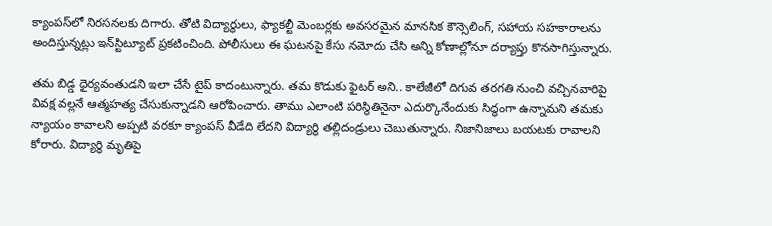క్యాంపస్‌లో నిరసనలకు దిగారు. తోటి విద్యార్థులు, ఫ్యాకల్టీ మెంబర్లకు అవసరమైన మానసిక కౌన్సెలింగ్, సహాయ సహకారాలను అందిస్తున్నట్లు ఇన్‌స్టిట్యూట్ ప్రకటించింది. పోలీసులు ఈ ఘటనపై కేసు నమోదు చేసి అన్ని కోణాల్లోనూ దర్యాప్తు కొనసాగిస్తున్నారు.

తమ బిడ్డ ధైర్యవంతుడని ఇలా చేసే టైప్ కాదంటున్నారు. తమ కొడుకు ఫైటర్ అని.. కాలేజీలో దిగువ తరగతి నుంచి వచ్చినవారిపై వివక్ష వల్లనే ఆత్మహత్య చేసుకున్నాడని ఆరోపించారు. తాము ఎలాంటి పరిస్థితినైనా ఎదుర్కొనేందుకు సిద్ధంగా ఉన్నామని తమకు న్యాయం కావాలని అప్పటి వరకూ క్యాంపస్ వీడేది లేదని విద్యార్థి తల్లిదండ్రులు చెబుతున్నారు. నిజానిజాలు బయటకు రావాలని కోరారు. విద్యార్థి మృతిపై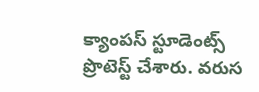క్యాంపస్ స్టూడెంట్స్ ప్రొటెస్ట్ చేశారు. వరుస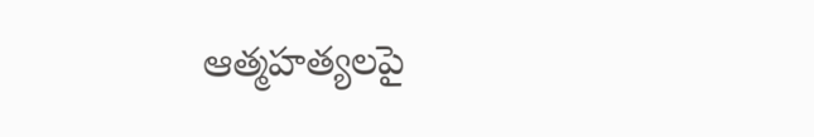ఆత్మహత్యలపై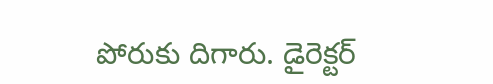పోరుకు దిగారు. డైరెక్టర్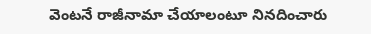వెంటనే రాజీనామా చేయాలంటూ నినదించారు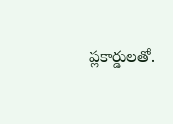ప్లకార్డులతో.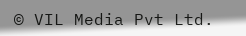© VIL Media Pvt Ltd.